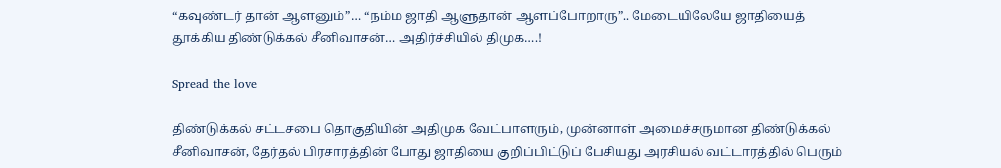“கவுண்டர் தான் ஆளனும்”… “நம்ம ஜாதி ஆளுதான் ஆளப்போறாரு”.. மேடையிலேயே ஜாதியைத் தூக்கிய திண்டுக்கல் சீனிவாசன்… அதிர்ச்சியில் திமுக….!

Spread the love

திண்டுக்கல் சட்டசபை தொகுதியின் அதிமுக வேட்பாளரும், முன்னாள் அமைச்சருமான திண்டுக்கல் சீனிவாசன், தேர்தல் பிரசாரத்தின் போது ஜாதியை குறிப்பிட்டுப் பேசியது அரசியல் வட்டாரத்தில் பெரும்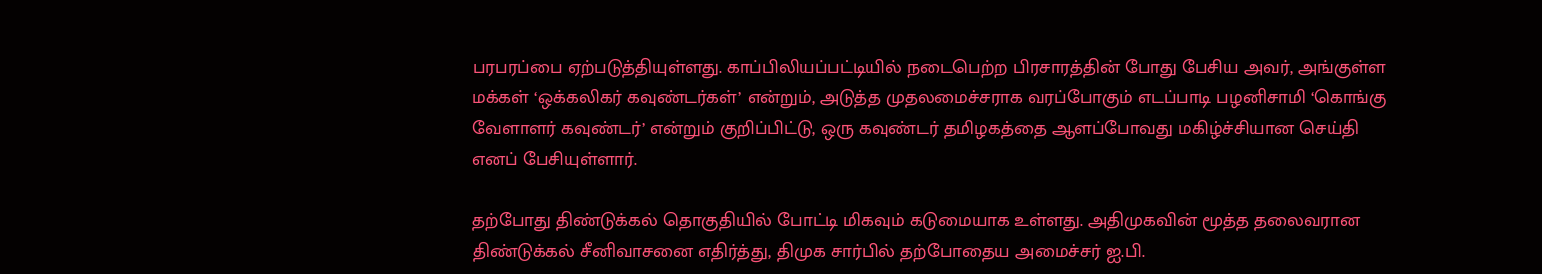பரபரப்பை ஏற்படுத்தியுள்ளது. காப்பிலியப்பட்டியில் நடைபெற்ற பிரசாரத்தின் போது பேசிய அவர், அங்குள்ள மக்கள் ‘ஒக்கலிகர் கவுண்டர்கள்’ என்றும், அடுத்த முதலமைச்சராக வரப்போகும் எடப்பாடி பழனிசாமி ‘கொங்கு வேளாளர் கவுண்டர்’ என்றும் குறிப்பிட்டு, ஒரு கவுண்டர் தமிழகத்தை ஆளப்போவது மகிழ்ச்சியான செய்தி எனப் பேசியுள்ளார்.

தற்போது திண்டுக்கல் தொகுதியில் போட்டி மிகவும் கடுமையாக உள்ளது. அதிமுகவின் மூத்த தலைவரான திண்டுக்கல் சீனிவாசனை எதிர்த்து, திமுக சார்பில் தற்போதைய அமைச்சர் ஐ.பி.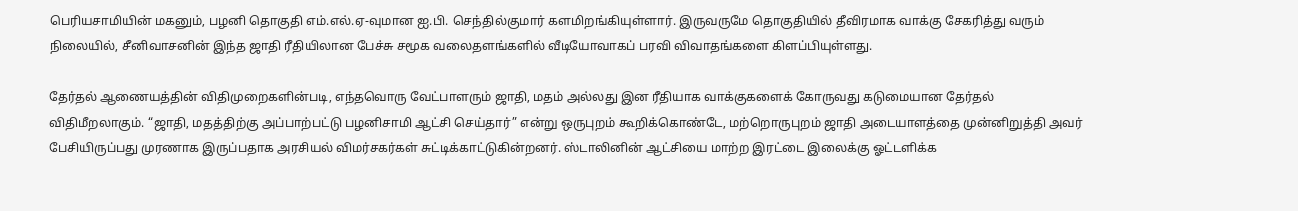பெரியசாமியின் மகனும், பழனி தொகுதி எம்.எல்.ஏ-வுமான ஐ.பி. செந்தில்குமார் களமிறங்கியுள்ளார். இருவருமே தொகுதியில் தீவிரமாக வாக்கு சேகரித்து வரும் நிலையில், சீனிவாசனின் இந்த ஜாதி ரீதியிலான பேச்சு சமூக வலைதளங்களில் வீடியோவாகப் பரவி விவாதங்களை கிளப்பியுள்ளது.

தேர்தல் ஆணையத்தின் விதிமுறைகளின்படி, எந்தவொரு வேட்பாளரும் ஜாதி, மதம் அல்லது இன ரீதியாக வாக்குகளைக் கோருவது கடுமையான தேர்தல் விதிமீறலாகும். “ஜாதி, மதத்திற்கு அப்பாற்பட்டு பழனிசாமி ஆட்சி செய்தார்” என்று ஒருபுறம் கூறிக்கொண்டே, மற்றொருபுறம் ஜாதி அடையாளத்தை முன்னிறுத்தி அவர் பேசியிருப்பது முரணாக இருப்பதாக அரசியல் விமர்சகர்கள் சுட்டிக்காட்டுகின்றனர். ஸ்டாலினின் ஆட்சியை மாற்ற இரட்டை இலைக்கு ஓட்டளிக்க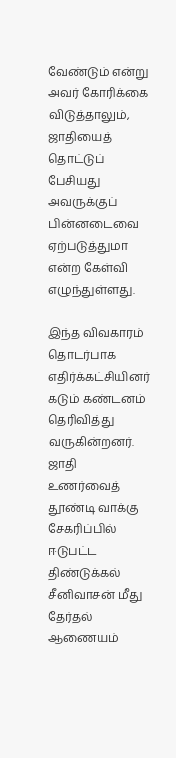வேண்டும் என்று அவர் கோரிக்கை விடுத்தாலும், ஜாதியைத் தொட்டுப் பேசியது அவருக்குப் பின்னடைவை ஏற்படுத்துமா என்ற கேள்வி எழுந்துள்ளது.

இந்த விவகாரம் தொடர்பாக எதிர்க்கட்சியினர் கடும் கண்டனம் தெரிவித்து வருகின்றனர். ஜாதி உணர்வைத் தூண்டி வாக்கு சேகரிப்பில் ஈடுபட்ட திண்டுக்கல் சீனிவாசன் மீது தேர்தல் ஆணையம்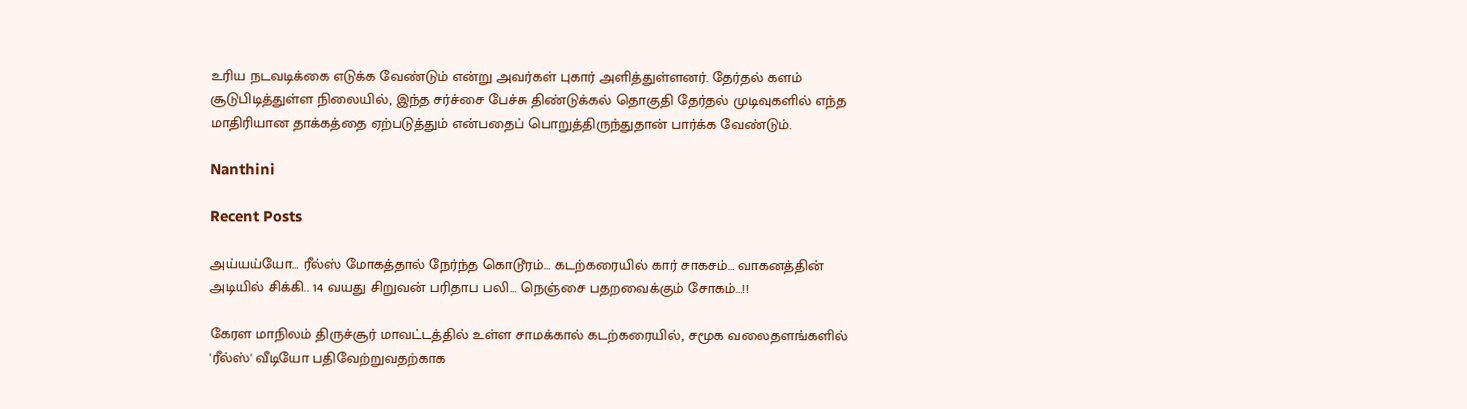உரிய நடவடிக்கை எடுக்க வேண்டும் என்று அவர்கள் புகார் அளித்துள்ளனர். தேர்தல் களம் சூடுபிடித்துள்ள நிலையில், இந்த சர்ச்சை பேச்சு திண்டுக்கல் தொகுதி தேர்தல் முடிவுகளில் எந்த மாதிரியான தாக்கத்தை ஏற்படுத்தும் என்பதைப் பொறுத்திருந்துதான் பார்க்க வேண்டும்.

Nanthini

Recent Posts

அய்யய்யோ… ரீல்ஸ் மோகத்தால் நேர்ந்த கொடூரம்… கடற்கரையில் கார் சாகசம்… வாகனத்தின் அடியில் சிக்கி.. 14 வயது சிறுவன் பரிதாப பலி… நெஞ்சை பதறவைக்கும் சோகம்…!!

கேரள மாநிலம் திருச்சூர் மாவட்டத்தில் உள்ள சாமக்கால் கடற்கரையில், சமூக வலைதளங்களில் 'ரீல்ஸ்' வீடியோ பதிவேற்றுவதற்காக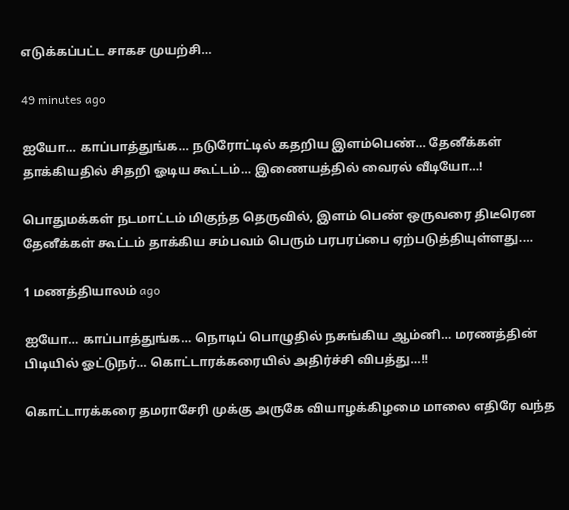எடுக்கப்பட்ட சாகச முயற்சி…

49 minutes ago

ஐயோ… காப்பாத்துங்க… நடுரோட்டில் கதறிய இளம்பெண்… தேனீக்கள் தாக்கியதில் சிதறி ஓடிய கூட்டம்… இணையத்தில் வைரல் வீடியோ…!

பொதுமக்கள் நடமாட்டம் மிகுந்த தெருவில், இளம் பெண் ஒருவரை திடீரென தேனீக்கள் கூட்டம் தாக்கிய சம்பவம் பெரும் பரபரப்பை ஏற்படுத்தியுள்ளது.…

1 மணத்தியாலம் ago

ஐயோ… காப்பாத்துங்க… நொடிப் பொழுதில் நசுங்கிய ஆம்னி… மரணத்தின் பிடியில் ஓட்டுநர்… கொட்டாரக்கரையில் அதிர்ச்சி விபத்து…!!

கொட்டாரக்கரை தமராசேரி முக்கு அருகே வியாழக்கிழமை மாலை எதிரே வந்த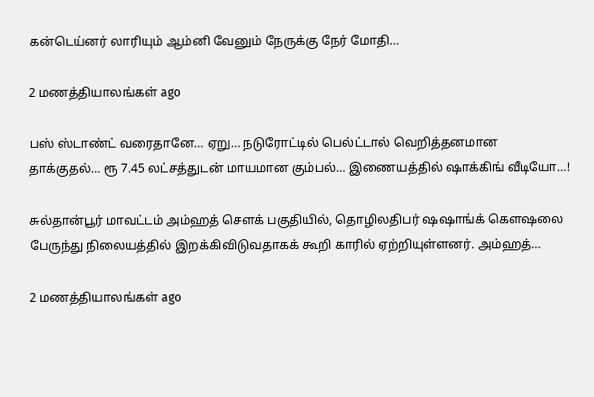கன்டெய்னர் லாரியும் ஆம்னி வேனும் நேருக்கு நேர் மோதி…

2 மணத்தியாலங்கள் ago

பஸ் ஸ்டாண்ட் வரைதானே… ஏறு… நடுரோட்டில் பெல்ட்டால் வெறித்தனமான தாக்குதல்… ரூ 7.45 லட்சத்துடன் மாயமான கும்பல்… இணையத்தில் ஷாக்கிங் வீடியோ…!

சுல்தான்பூர் மாவட்டம் அம்ஹத் சௌக் பகுதியில், தொழிலதிபர் ஷஷாங்க் கெளஷலை பேருந்து நிலையத்தில் இறக்கிவிடுவதாகக் கூறி காரில் ஏற்றியுள்ளனர். அம்ஹத்…

2 மணத்தியாலங்கள் ago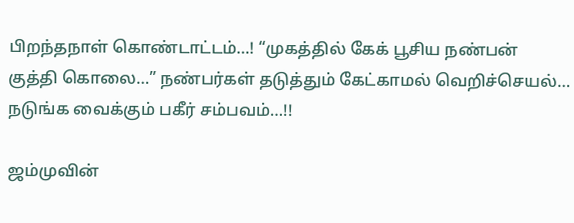பிறந்தநாள் கொண்டாட்டம்…! “முகத்தில் கேக் பூசிய நண்பன் குத்தி கொலை…” நண்பர்கள் தடுத்தும் கேட்காமல் வெறிச்செயல்… நடுங்க வைக்கும் பகீர் சம்பவம்…!!

ஜம்முவின்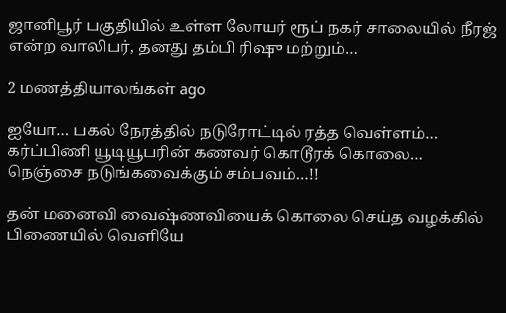ஜானிபூர் பகுதியில் உள்ள லோயர் ரூப் நகர் சாலையில் நீரஜ் என்ற வாலிபர், தனது தம்பி ரிஷு மற்றும்…

2 மணத்தியாலங்கள் ago

ஐயோ… பகல் நேரத்தில் நடுரோட்டில் ரத்த வெள்ளம்… கர்ப்பிணி யூடியூபரின் கணவர் கொடூரக் கொலை… நெஞ்சை நடுங்கவைக்கும் சம்பவம்…!!

தன் மனைவி வைஷ்ணவியைக் கொலை செய்த வழக்கில் பிணையில் வெளியே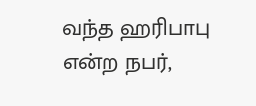வந்த ஹரிபாபு என்ற நபர்,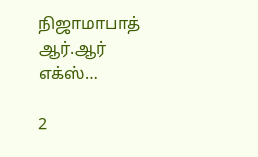நிஜாமாபாத் ஆர்.ஆர் எக்ஸ்…

2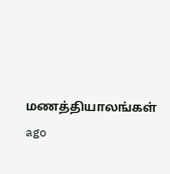மணத்தியாலங்கள் ago